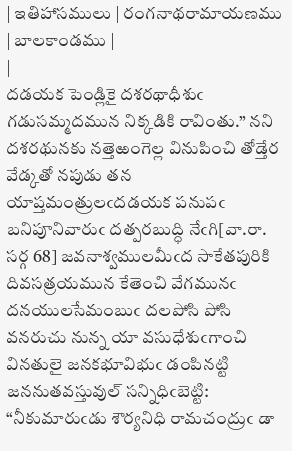| ఇతిహాసములు | రంగనాథరామాయణము | బాలకాండము |
|
దడయక పెండ్లికై దశరథాధీశుఁ గడుసమ్మదమున నిక్కడికి రావింతు.” నని దశరథునకు నత్తెఱంగెల్ల వినుపించి తోడ్తేర వేడ్కతో నపుడు తన యాప్తమంత్రులఁదడయక పనుపఁ బనిపూనివారుఁ దత్పరబుద్ధి నేఁగి[వా.రా. సర్గ 68] జవనాశ్వములమీఁద సాకేతపురికి దివసత్రయమున కేతెంచి వేగమునఁ దనయులసేమంబుఁ దలపోసి పోసి వనరుచు నున్న యా వసుధేశుఁగాంచి వినతులై జనకభూవిభుఁ డంపినట్టి జననుతవస్తువుల్ సన్నిధిఁబెట్టి: “నీకుమారుఁడు శౌర్యనిధి రామచంద్రుఁ డా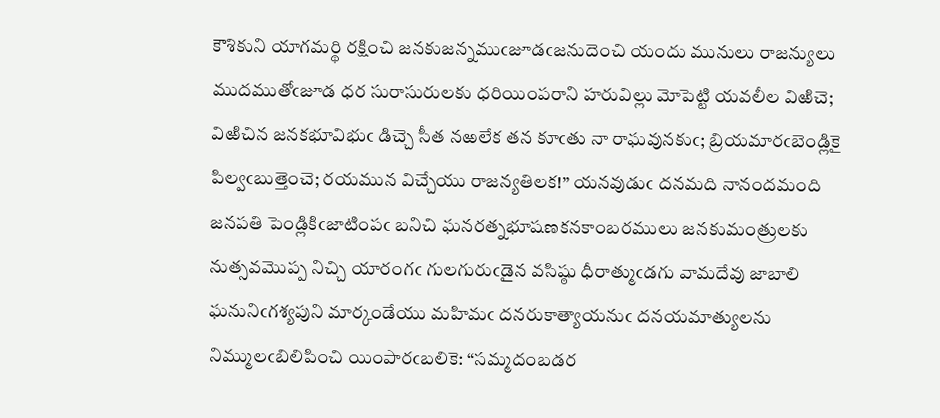కౌశికుని యాగమర్థి రక్షించి జనకుజన్నముఁజూడఁజనుదెంచి యందు మునులు రాజన్యులు ముదముతోఁజూడ ధర సురాసురులకు ధరియింపరాని హరువిల్లు మోపెట్టి యవలీల విఱిచె; విఱిచిన జనకభూవిభుఁ డిచ్చె సీత నఱలేక తన కూఁతు నా రాఘవునకుఁ; బ్రియమారఁబెండ్లికై పిల్వఁబుత్తెంచె; రయమున విచ్చేయు రాజన్యతిలక!” యనవుడుఁ దనమది నానందమంది జనపతి పెండ్లికిఁజాటింపఁ బనిచి ఘనరత్నభూషణకనకాంబరములు జనకుమంత్రులకు నుత్సవమొప్ప నిచ్చి యారంగఁ గులగురుఁడైన వసిష్ఠు ధీరాత్ముఁడగు వామదేవు జాబాలి ఘనునిఁగశ్యపుని మార్కండేయు మహిమఁ దనరుకాత్యాయనుఁ దనయమాత్యులను నిమ్ములఁబిలిపించి యింపారఁబలికె: “సమ్మదంబడర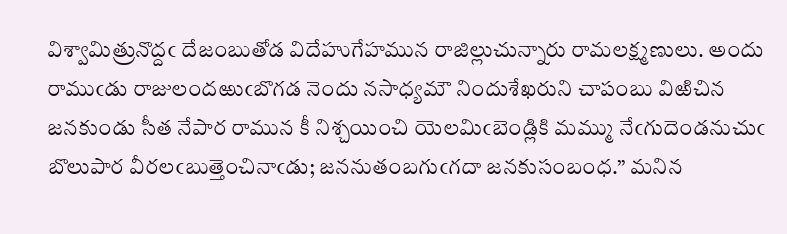విశ్వామిత్రునొద్దఁ దేజంబుతోడ విదేహుగేహమున రాజిల్లుచున్నారు రామలక్ష్మణులు. అందు రాముఁడు రాజులందఱుఁబొగడ నెందు నసాధ్యమౌ నిందుశేఖరుని చాపంబు విఱిచిన జనకుండు సీత నేపార రామున కీ నిశ్చయించి యెలమిఁబెండ్లికి మమ్ము నేఁగుదెండనుచుఁ బొలుపార వీరలఁబుత్తెంచినాఁడు; జననుతంబగుఁగదా జనకుసంబంధ.” మనిన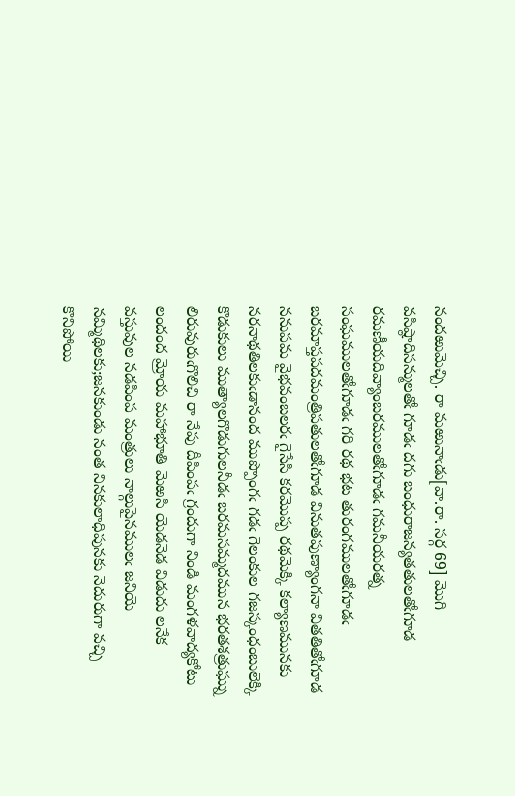నందఱుమెచ్చి. రా మఱునాఁడు[వా.రా. సర్గ 69] మొగి వసిష్ఠాదిసన్ములతోఁ గూడఁ దగు బంధురాజన్యతతులతోఁగూడ రమణీయదివ్యాంబరములతోఁగూడఁ గమనీయరత్న సంఘములతోఁగూడఁ గరి రథ భట తురంగములతోఁగూడఁ బరమాప్తపదమంత్రిపతులతోఁగూడ వినుతపుణ్యాంగనా వితతితోఁగూడ ననుపమ వైభవంబలరఁ గైసేసి కరమొప్ప రథమెక్కి కల్యాణమునకు నరనాథతిలకుఁడానంద ముప్పొంగఁ గడఁ గెలంకుల గజస్కంధంబులెక్కి కొడుకులు ముత్యాలగొడుగులనీడఁ బరమసమ్మదమున భరతశత్రుఘ్ను లిరువురుఁగొలిచి రా నేపు దీపింపఁ గ్రందుగా నిండి మంగళవాద్యకోటు లందంద మ్రోయ మహాభూతి మెఱసి యెడనెడ విడుదు లనేక వస్తువుల నడపింప మంత్రులు నాల్గుపైనములఁ జనియె నమ్మిథిలకు;జనకుండు నంత నినకులాధిపునకు నెదురుగా వచ్చి కొనిపోయి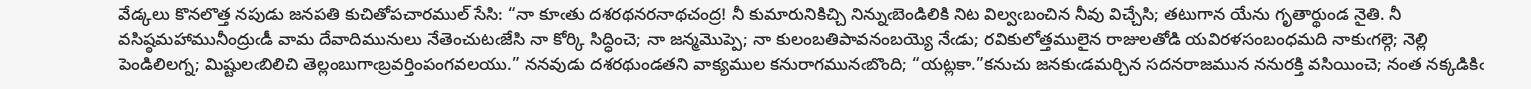వేడ్కలు కొనలొత్త నపుడు జనపతి కుచితోపచారముల్ సేసి: “నా కూఁతు దశరథనరనాథచంద్ర! నీ కుమారునికిచ్చి నిన్నుఁబెండిలికి నిట విల్వఁబంచిన నీవు విచ్చేసి; తటుగాన యేను గృతార్థుండ నైతి. నీ వసిష్ఠమహామునీంద్రుఁడీ వామ దేవాదిమునులు నేతెంచుటఁజేసి నా కోర్కి సిద్ధించె; నా జన్మమొప్పె; నా కులంబతిపావనంబయ్యె నేఁడు; రవికులోత్తములైన రాజులతోడి యవిరళసంబంధమది నాకుఁగల్గె; నెల్లి పెండిలిలగ్న; మిష్టులఁబిలిచి తెల్లంబుగాఁబ్రవర్తింపంగవలయు.” ననవుడు దశరథుండతని వాక్యముల కనురాగమునఁబొంది; “యట్లకా.”కనుచు జనకుఁడమర్చిన సదనరాజమున ననురక్తి వసియించె; నంత నక్కడికిఁ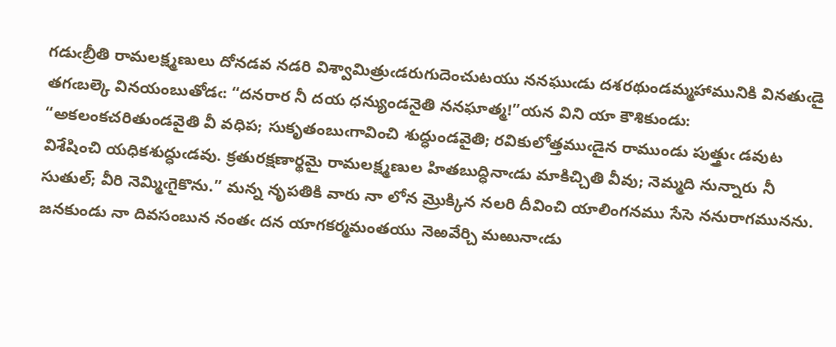గడుఁబ్రీతి రామలక్ష్మణులు దోనడవ నడరి విశ్వామిత్రుఁడరుగుదెంచుటయు ననఘుఁడు దశరథుండమ్మహామునికి వినతుఁడై తగఁబల్కె వినయంబుతోడఁ: “దనరార నీ దయ ధన్యుండనైతి ననఘాత్మ!”యన విని యా కౌశికుండు: “అకలంకచరితుండవైతి వీ వధిప; సుకృతంబుఁగావించి శుద్ధుండవైతి; రవికులోత్తముఁడైన రాముండు పుత్త్రుఁ డవుట విశేషించి యధికశుద్ధుఁడవు. క్రతురక్షణార్థమై రామలక్ష్మణుల హితబుద్ధినాఁడు మాకిచ్చితి వీవు; నెమ్మది నున్నారు నీ సుతుల్; వీరి నెమ్మిఁగైకొను.” మన్న నృపతికి వారు నా లోన మ్రొక్కిన నలరి దీవించి యాలింగనము సేసె ననురాగమునను. జనకుండు నా దివసంబున నంతఁ దన యాగకర్మమంతయు నెఱవేర్చి మఱునాఁడు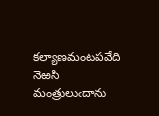కల్యాణమంటపవేది నెఱసి మంత్రులుఁదాను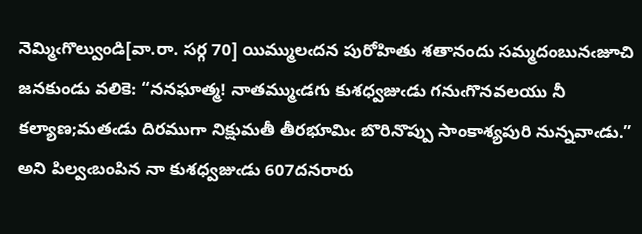నెమ్మిఁగొల్వుండి[వా.రా. సర్గ 70] యిమ్ములఁదన పురోహితు శతానందు సమ్మదంబునఁజూచి జనకుండు వలికె: “ననఘాత్మ! నాతమ్ముఁడగు కుశధ్వజుఁడు గనుఁగొనవలయు నీ కల్యాణ;మతఁడు దిరముగా నిక్షుమతీ తీరభూమిఁ బొరినొప్పు సాంకాశ్యపురి నున్నవాఁడు.” అని పిల్వఁబంపిన నా కుశధ్వజుఁడు 607దనరారు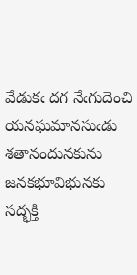వేడుకఁ దగ నేఁగుదెంచి యనఘమానసుఁడు శతానందునకును జనకభూవిభునకు సద్భక్తి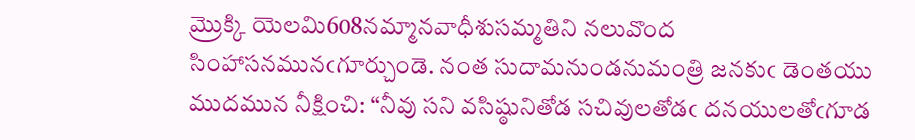మ్రొక్కి యెలమి608నమ్మానవాధీశుసమ్మతిని నలువొంద సింహాసనమునఁగూర్చుండె. నంత సుదామనుండనుమంత్రి జనకుఁ డెంతయు ముదమున నీక్షించి: “నీవు సని వసిష్ఠునితోడ సచివులతోడఁ దనయులతోఁగూడ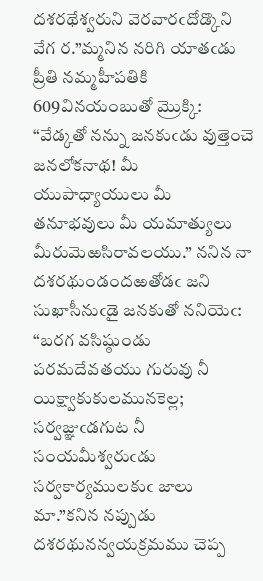దశరథేశ్వరుని వెరవారఁదోడ్కొని వేగ ర.”మ్మనిన నరిగి యాతఁడు ప్రీతి నమ్మహీపతికి 609వినయంబుతో మ్రొక్కి: “వేడ్కతో నన్ను జనకుఁడు వుత్తెంచె జనలోకనాథ! మీ యుపాధ్యాయులు మీ తనూభవులు మీ యమాత్యులు మీరుమెఱసిరావలయు.” ననిన నా దశరథుండందఱతోడఁ జని సుఖాసీనుఁడై జనకుతో ననియెఁ: “బరగ వసిష్ఠుండు పరమదేవతయు గురువు నీ యిక్ష్వాకుకులమునకెల్ల; సర్వజ్ఞుఁడగుట నీ సంయమీశ్వరుఁడు సర్వకార్యములకుఁ జాలు మా.”కనిన నప్పుడు దశరథునన్వయక్రమము చెప్ప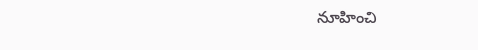నూహించి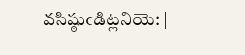వసిష్ఠుఁడిట్లనియె: |